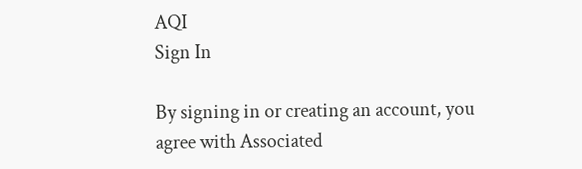AQI
Sign In

By signing in or creating an account, you agree with Associated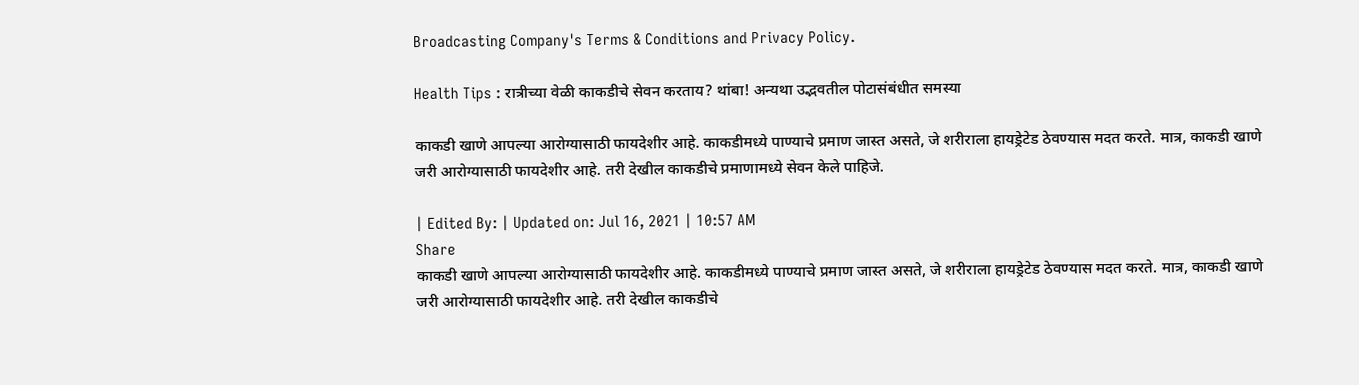Broadcasting Company's Terms & Conditions and Privacy Policy.

Health Tips : रात्रीच्या वेळी काकडीचे सेवन करताय? थांबा! अन्यथा उद्भवतील पोटासंबंधीत समस्या

काकडी खाणे आपल्या आरोग्यासाठी फायदेशीर आहे. काकडीमध्ये पाण्याचे प्रमाण जास्त असते, जे शरीराला हायड्रेटेड ठेवण्यास मदत करते. मात्र, काकडी खाणे जरी आरोग्यासाठी फायदेशीर आहे. तरी देखील काकडीचे प्रमाणामध्ये सेवन केले पाहिजे.

| Edited By: | Updated on: Jul 16, 2021 | 10:57 AM
Share
काकडी खाणे आपल्या आरोग्यासाठी फायदेशीर आहे. काकडीमध्ये पाण्याचे प्रमाण जास्त असते, जे शरीराला हायड्रेटेड ठेवण्यास मदत करते. मात्र, काकडी खाणे जरी आरोग्यासाठी फायदेशीर आहे. तरी देखील काकडीचे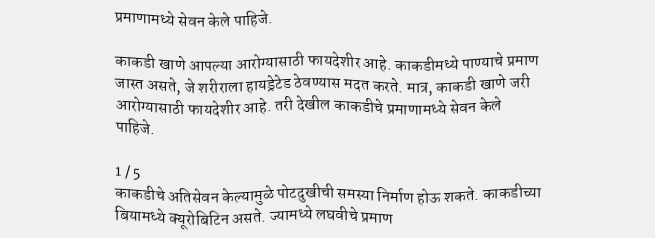प्रमाणामध्ये सेवन केले पाहिजे.

काकडी खाणे आपल्या आरोग्यासाठी फायदेशीर आहे. काकडीमध्ये पाण्याचे प्रमाण जास्त असते, जे शरीराला हायड्रेटेड ठेवण्यास मदत करते. मात्र, काकडी खाणे जरी आरोग्यासाठी फायदेशीर आहे. तरी देखील काकडीचे प्रमाणामध्ये सेवन केले पाहिजे.

1 / 5
काकडीचे अतिसेवन केल्यामुळे पोटदुखीची समस्या निर्माण होऊ शकते. काकडीच्या बियामध्ये क्यूरोबिटिन असते. ज्यामध्ये लघवीचे प्रमाण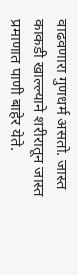वाढवणारा गुणधर्म असतो. जास्त काकडी खाल्ल्याने शरीरातून जास्त प्रमाणात पाणी बाहेर येते.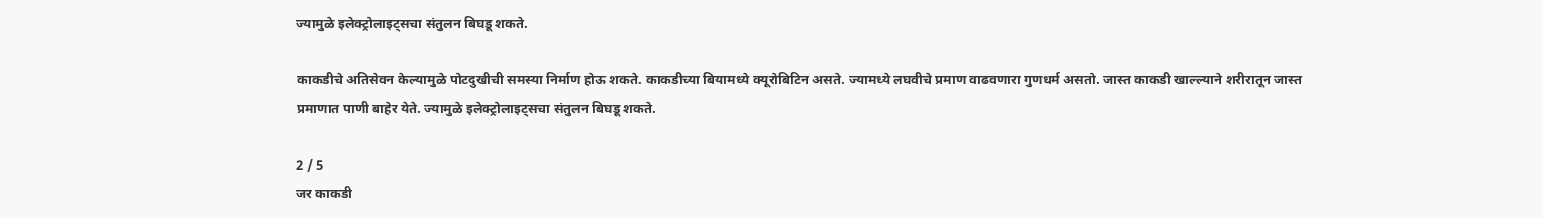ज्यामुळे इलेक्ट्रोलाइट्सचा संतुलन बिघडू शकते.

काकडीचे अतिसेवन केल्यामुळे पोटदुखीची समस्या निर्माण होऊ शकते. काकडीच्या बियामध्ये क्यूरोबिटिन असते. ज्यामध्ये लघवीचे प्रमाण वाढवणारा गुणधर्म असतो. जास्त काकडी खाल्ल्याने शरीरातून जास्त प्रमाणात पाणी बाहेर येते. ज्यामुळे इलेक्ट्रोलाइट्सचा संतुलन बिघडू शकते.

2 / 5
जर काकडी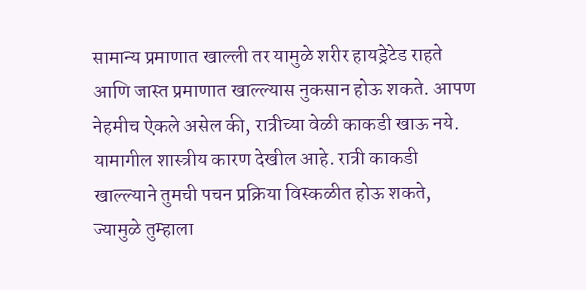सामान्य प्रमाणात खाल्ली तर यामुळे शरीर हायड्रेटेड राहते आणि जास्त प्रमाणात खाल्ल्यास नुकसान होऊ शकते. आपण नेहमीच ऐकले असेल की, रात्रीच्या वेळी काकडी खाऊ नये. यामागील शास्त्रीय कारण देखील आहे. रात्री काकडी खाल्ल्याने तुमची पचन प्रक्रिया विस्कळीत होऊ शकते, ज्यामुळे तुम्हाला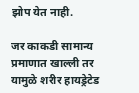झोप येत नाही.

जर काकडी सामान्य प्रमाणात खाल्ली तर यामुळे शरीर हायड्रेटेड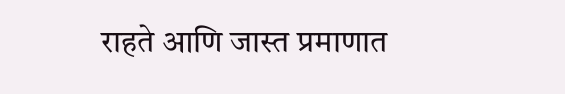राहते आणि जास्त प्रमाणात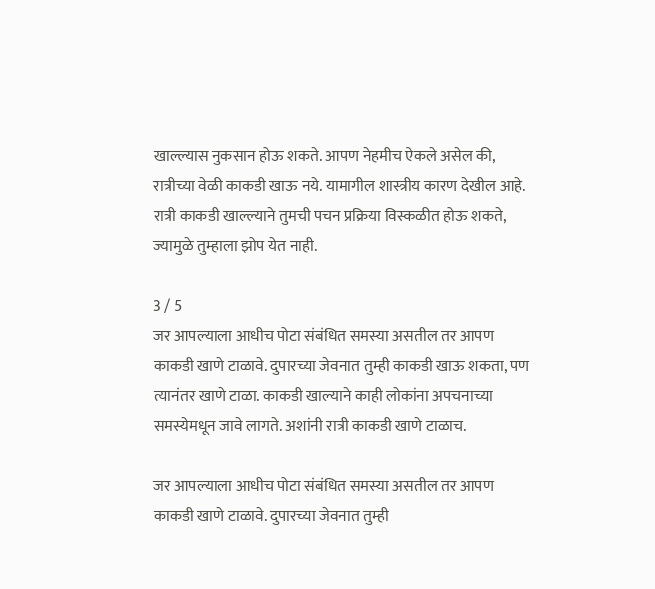खाल्ल्यास नुकसान होऊ शकते. आपण नेहमीच ऐकले असेल की, रात्रीच्या वेळी काकडी खाऊ नये. यामागील शास्त्रीय कारण देखील आहे. रात्री काकडी खाल्ल्याने तुमची पचन प्रक्रिया विस्कळीत होऊ शकते, ज्यामुळे तुम्हाला झोप येत नाही.

3 / 5
जर आपल्याला आधीच पोटा संबंधित समस्या असतील तर आपण काकडी खाणे टाळावे. दुपारच्या जेवनात तुम्ही काकडी खाऊ शकता, पण त्यानंतर खाणे टाळा. काकडी खाल्याने काही लोकांना अपचनाच्या समस्येमधून जावे लागते. अशांनी रात्री काकडी खाणे टाळाच.

जर आपल्याला आधीच पोटा संबंधित समस्या असतील तर आपण काकडी खाणे टाळावे. दुपारच्या जेवनात तुम्ही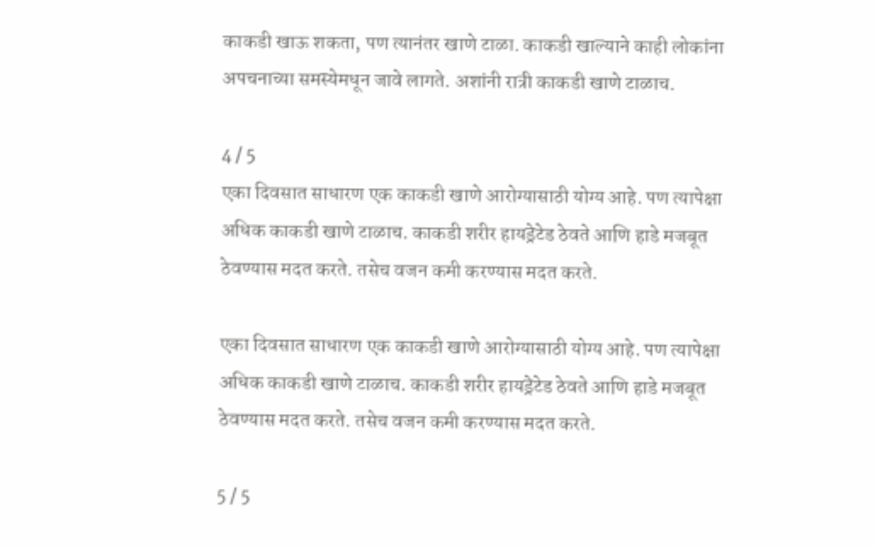काकडी खाऊ शकता, पण त्यानंतर खाणे टाळा. काकडी खाल्याने काही लोकांना अपचनाच्या समस्येमधून जावे लागते. अशांनी रात्री काकडी खाणे टाळाच.

4 / 5
एका दिवसात साधारण एक काकडी खाणे आरोग्यासाठी योग्य आहे. पण त्यापेक्षा अधिक काकडी खाणे टाळाच. काकडी शरीर हायड्रेटेड ठेवते आणि हाडे मजबूत ठेवण्यास मदत करते. तसेच वजन कमी करण्यास मदत करते.

एका दिवसात साधारण एक काकडी खाणे आरोग्यासाठी योग्य आहे. पण त्यापेक्षा अधिक काकडी खाणे टाळाच. काकडी शरीर हायड्रेटेड ठेवते आणि हाडे मजबूत ठेवण्यास मदत करते. तसेच वजन कमी करण्यास मदत करते.

5 / 5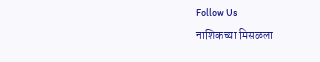Follow Us
नाशिकच्या मिसळला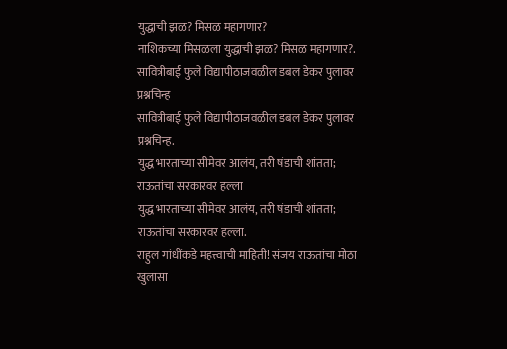युद्धाची झळ? मिसळ महागणार?
नाशिकच्या मिसळला युद्धाची झळ? मिसळ महागणार?.
सावित्रीबाई फुले विद्यापीठाजवळील डबल डेकर पुलावर प्रश्नचिन्ह
सावित्रीबाई फुले विद्यापीठाजवळील डबल डेकर पुलावर प्रश्नचिन्ह.
युद्ध भारताच्या सीमेवर आलंय, तरी षंडाची शांतता; राऊतांचा सरकारवर हल्ला
युद्ध भारताच्या सीमेवर आलंय, तरी षंडाची शांतता; राऊतांचा सरकारवर हल्ला.
राहुल गांधींकडे महत्त्वाची माहिती! संजय राऊतांचा मोठा खुलासा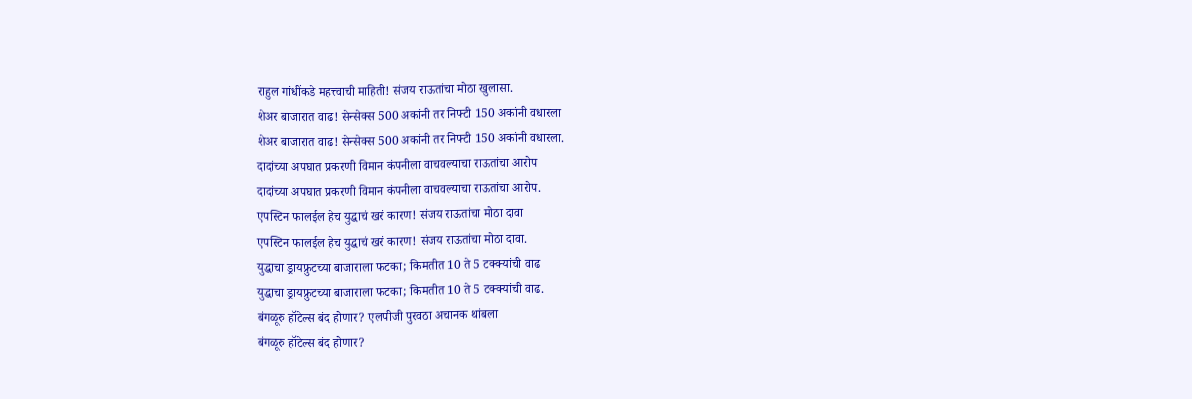राहुल गांधींकडे महत्त्वाची माहिती! संजय राऊतांचा मोठा खुलासा.
शेअर बाजारात वाढ! सेन्सेक्स 500 अकांनी तर निफ्टी 150 अकांनी वधारला
शेअर बाजारात वाढ! सेन्सेक्स 500 अकांनी तर निफ्टी 150 अकांनी वधारला.
दादांच्या अपघात प्रकरणी विमान कंपनीला वाचवल्याचा राऊतांचा आरोप
दादांच्या अपघात प्रकरणी विमान कंपनीला वाचवल्याचा राऊतांचा आरोप.
एपस्टिन फालईल हेच युद्धाचं खरं कारण! संजय राऊतांचा मोठा दावा
एपस्टिन फालईल हेच युद्धाचं खरं कारण! संजय राऊतांचा मोठा दावा.
युद्धाचा ड्रायफ्रुटच्या बाजाराला फटका; किमतीत 10 ते 5 टक्क्यांची वाढ
युद्धाचा ड्रायफ्रुटच्या बाजाराला फटका; किमतीत 10 ते 5 टक्क्यांची वाढ.
बंगळूरु हॉटेल्स बंद होणार? एलपीजी पुरवठा अचानक थांबला
बंगळूरु हॉटेल्स बंद होणार?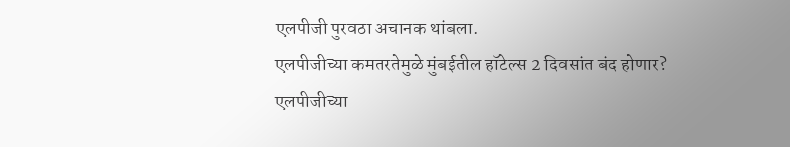एलपीजी पुरवठा अचानक थांबला.
एलपीजीच्या कमतरतेमुळे मुंबईतील हॉटेल्स 2 दिवसांत बंद होणार?
एलपीजीच्या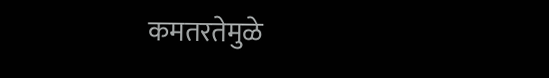कमतरतेमुळे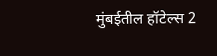मुंबईतील हॉटेल्स 2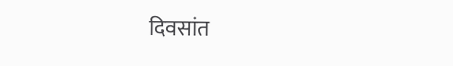दिवसांत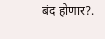बंद होणार?.